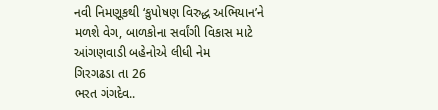નવી નિમણૂકથી ‘કુપોષણ વિરુદ્ધ અભિયાન’ને મળશે વેગ, બાળકોના સર્વાંગી વિકાસ માટે આંગણવાડી બહેનોએ લીધી નેમ
ગિરગઢડા તા 26
ભરત ગંગદેવ..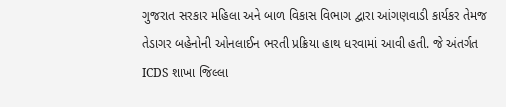ગુજરાત સરકાર મહિલા અને બાળ વિકાસ વિભાગ દ્વારા આંગણવાડી કાર્યકર તેમજ તેડાગર બહેનોની ઓનલાઈન ભરતી પ્રક્રિયા હાથ ધરવામાં આવી હતી. જે અંતર્ગત ICDS શાખા જિલ્લા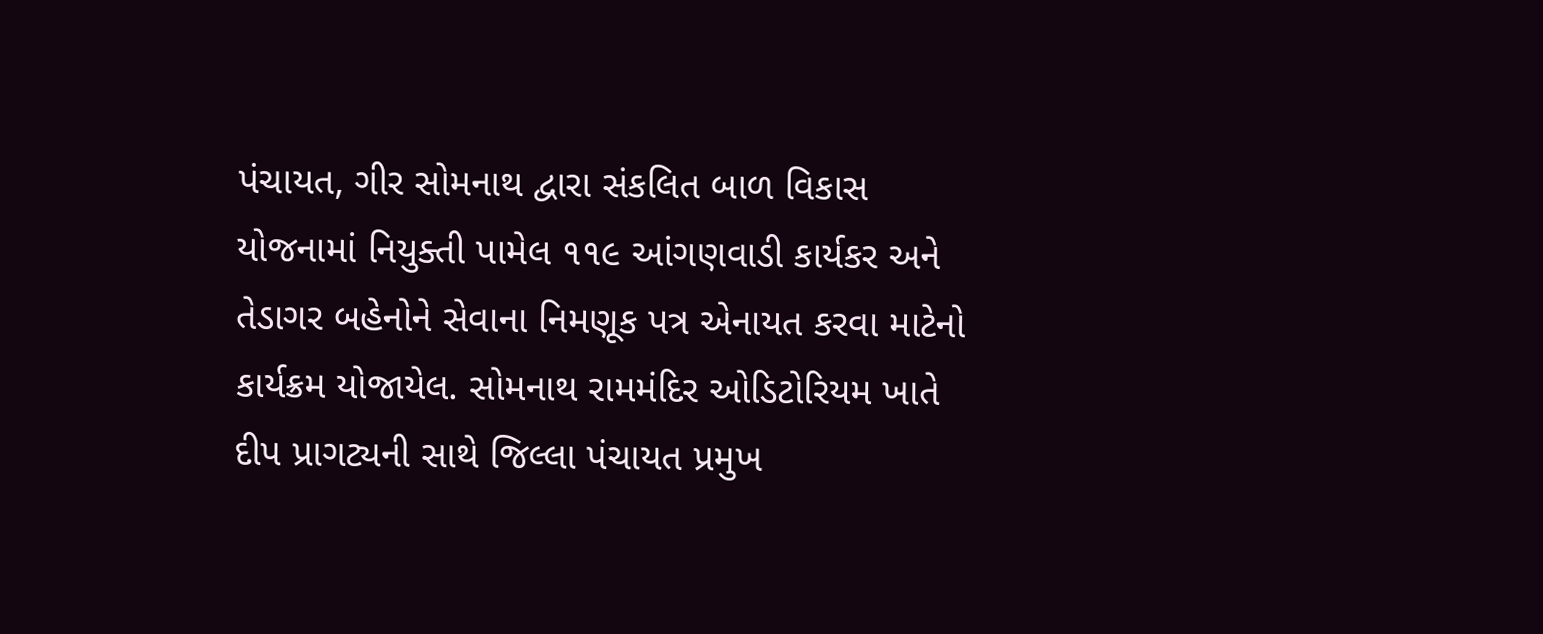પંચાયત, ગીર સોમનાથ દ્વારા સંકલિત બાળ વિકાસ યોજનામાં નિયુક્તી પામેલ ૧૧૯ આંગણવાડી કાર્યકર અને તેડાગર બહેનોને સેવાના નિમણૂક પત્ર એનાયત કરવા માટેનો કાર્યક્રમ યોજાયેલ. સોમનાથ રામમંદિર ઓડિટોરિયમ ખાતે દીપ પ્રાગટ્યની સાથે જિલ્લા પંચાયત પ્રમુખ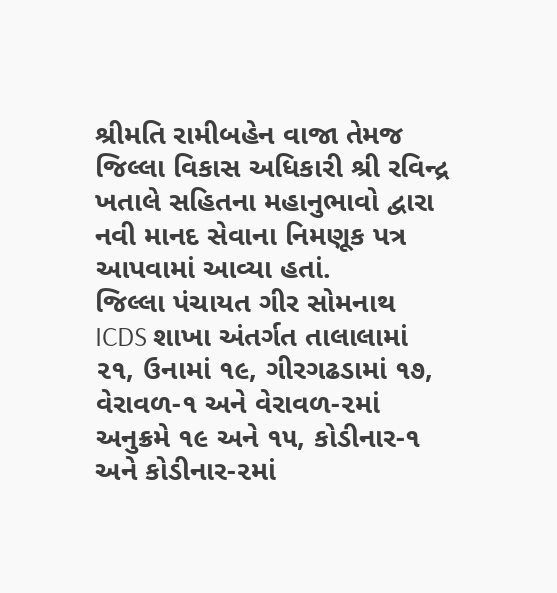શ્રીમતિ રામીબહેન વાજા તેમજ જિલ્લા વિકાસ અધિકારી શ્રી રવિન્દ્ર ખતાલે સહિતના મહાનુભાવો દ્વારા નવી માનદ સેવાના નિમણૂક પત્ર આપવામાં આવ્યા હતાં.
જિલ્લા પંચાયત ગીર સોમનાથ ICDS શાખા અંતર્ગત તાલાલામાં ૨૧, ઉનામાં ૧૯, ગીરગઢડામાં ૧૭, વેરાવળ-૧ અને વેરાવળ-૨માં અનુક્રમે ૧૯ અને ૧૫, કોડીનાર-૧ અને કોડીનાર-૨માં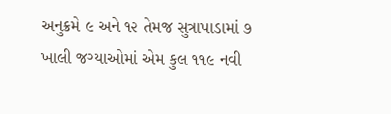અનુક્રમે ૯ અને ૧૨ તેમજ સુત્રાપાડામાં ૭ ખાલી જગ્યાઓમાં એમ કુલ ૧૧૯ નવી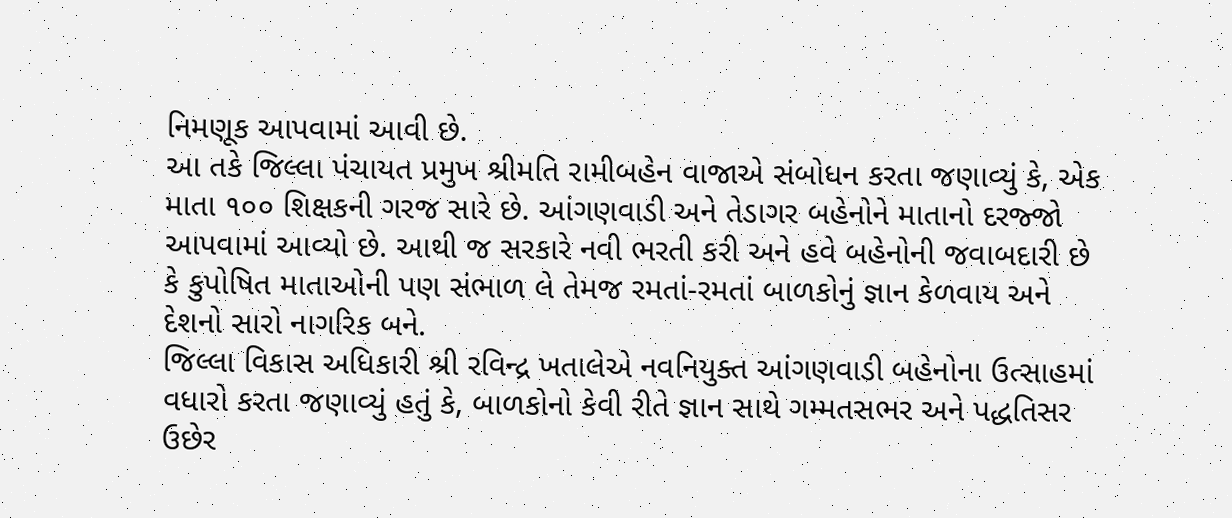નિમણૂક આપવામાં આવી છે.
આ તકે જિલ્લા પંચાયત પ્રમુખ શ્રીમતિ રામીબહેન વાજાએ સંબોધન કરતા જણાવ્યું કે, એક માતા ૧૦૦ શિક્ષકની ગરજ સારે છે. આંગણવાડી અને તેડાગર બહેનોને માતાનો દરજ્જો આપવામાં આવ્યો છે. આથી જ સરકારે નવી ભરતી કરી અને હવે બહેનોની જવાબદારી છે કે કુપોષિત માતાઓની પણ સંભાળ લે તેમજ રમતાં-રમતાં બાળકોનું જ્ઞાન કેળવાય અને દેશનો સારો નાગરિક બને.
જિલ્લા વિકાસ અધિકારી શ્રી રવિન્દ્ર ખતાલેએ નવનિયુક્ત આંગણવાડી બહેનોના ઉત્સાહમાં વધારો કરતા જણાવ્યું હતું કે, બાળકોનો કેવી રીતે જ્ઞાન સાથે ગમ્મતસભર અને પદ્ધતિસર ઉછેર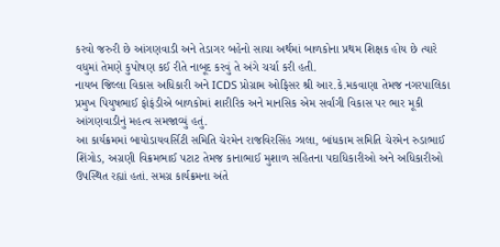કરવો જરુરી છે આંગણવાડી અને તેડાગર બહેનો સાચા અર્થમાં બાળકોના પ્રથમ શિક્ષક હોય છે ત્યારે વધુમાં તેમણે કુપોષણ કઈ રીતે નાબૂદ કરવું તે અંગે ચર્ચા કરી હતી.
નાયબ જિલ્લા વિકાસ અધિકારી અને ICDS પ્રોગ્રામ ઓફિસર શ્રી આર.કે.મકવાણા તેમજ નગરપાલિકા પ્રમુખ પિયુષભાઈ ફોફંડીએ બાળકોમાં શારીરિક અને માનસિક એમ સર્વાંગી વિકાસ પર ભાર મૂકી આંગણવાડીનું મહત્વ સમજાવ્યું હતું.
આ કાર્યક્રમમાં બાયોડાયવર્સિટી સમિતિ ચેરમેન રાજવિરસિંહ ઝાલા, બાંધકામ સમિતિ ચેરમેન રુડાભાઈ શિંગોડ, અગ્રણી વિક્રમભાઈ પટાટ તેમજ કાનાભાઈ મુશાળ સહિતના પદાધિકારીઓ અને અધિકારીઓ ઉપસ્થિત રહ્યાં હતાં. સમગ્ર કાર્યક્રમના અંતે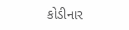કોડીનાર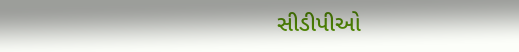સીડીપીઓ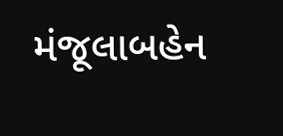મંજૂલાબહેન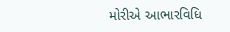મોરીએ આભારવિધિ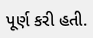પૂર્ણ કરી હતી.